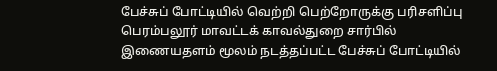பேச்சுப் போட்டியில் வெற்றி பெற்றோருக்கு பரிசளிப்பு
பெரம்பலூர் மாவட்டக் காவல்துறை சார்பில் இணையதளம் மூலம் நடத்தப்பட்ட பேச்சுப் போட்டியில்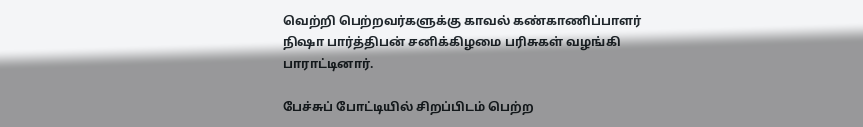வெற்றி பெற்றவர்களுக்கு காவல் கண்காணிப்பாளர் நிஷா பார்த்திபன் சனிக்கிழமை பரிசுகள் வழங்கி பாராட்டினார்.

பேச்சுப் போட்டியில் சிறப்பிடம் பெற்ற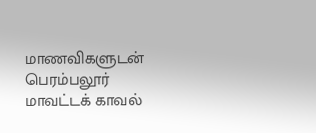மாணவிகளுடன் பெரம்பலூர் மாவட்டக் காவல்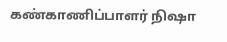கண்காணிப்பாளர் நிஷா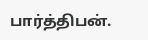பார்த்திபன்.